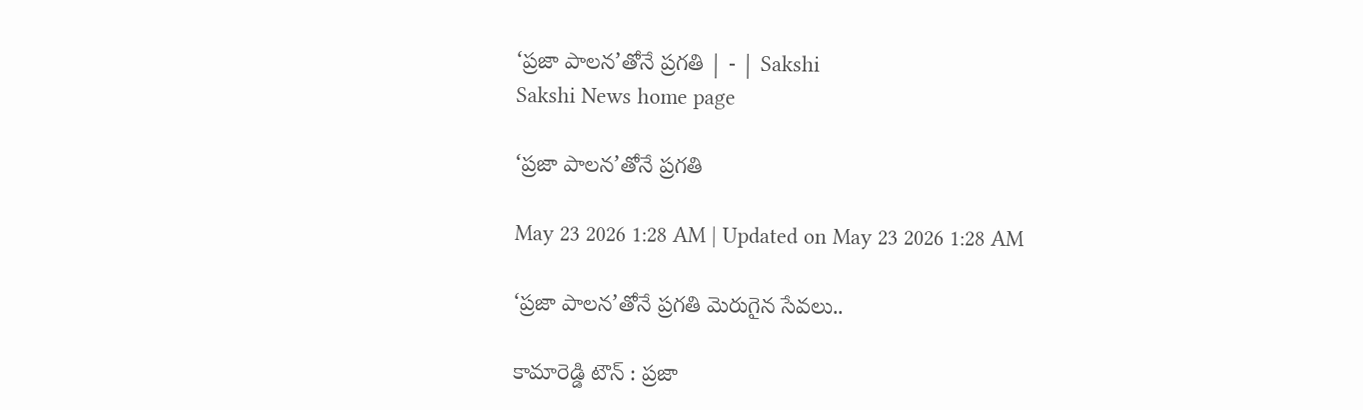‘ప్రజా పాలన’తోనే ప్రగతి | - | Sakshi
Sakshi News home page

‘ప్రజా పాలన’తోనే ప్రగతి

May 23 2026 1:28 AM | Updated on May 23 2026 1:28 AM

‘ప్రజా పాలన’తోనే ప్రగతి మెరుగైన సేవలు..

కామారెడ్డి టౌన్‌ : ప్రజా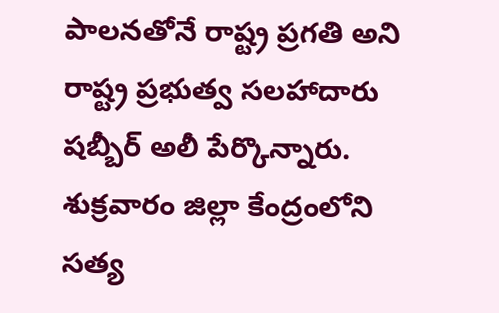పాలనతోనే రాష్ట్ర ప్రగతి అని రాష్ట్ర ప్రభుత్వ సలహాదారు షబ్బీర్‌ అలీ పేర్కొన్నారు. శుక్రవారం జిల్లా కేంద్రంలోని సత్య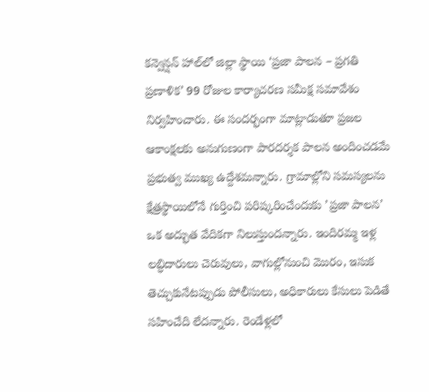కన్వెన్షన్‌ హాల్‌లో జిల్లా స్థాయి ‘ప్రజా పాలన – ప్రగతి ప్రణాళిక’ 99 రోజుల కార్యాచరణ సమీక్ష సమావేశం నిర్వహించారు. ఈ సందర్భంగా మాట్లాడుతూ ప్రజల ఆకాంక్షలకు అనుగుణంగా పారదర్శక పాలన అందించడమే ప్రభుత్వ ముఖ్య ఉద్దేశమన్నారు. గ్రామాల్లోని సమస్యలను క్షేత్రస్థాయిలోనే గుర్తించి పరిష్కరించేందుకు ’ప్రజా పాలన’ ఒక అద్భుత వేదికగా నిలుస్తుందన్నారు. ఇందిరమ్మ ఇళ్ల లబ్ధిదారులు చెరువులు, వాగుల్లోనుంచి మొరం, ఇసుక తెచ్చుకునేటప్పుడు పోలీసులు, అధికారులు కేసులు పెడితే సహించేది లేదన్నారు. రెండేళ్లలో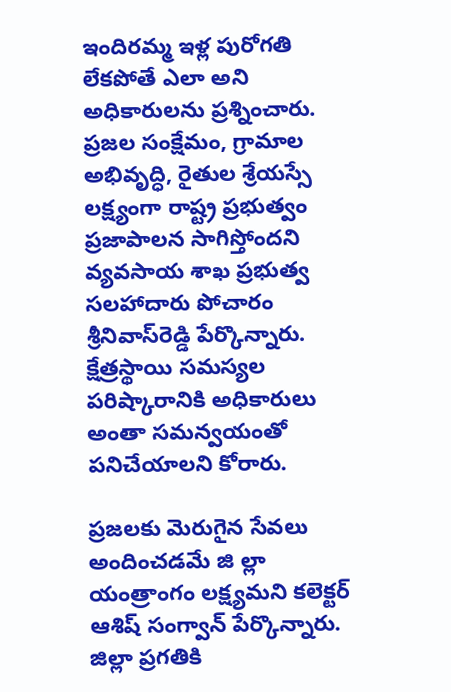ఇందిరమ్మ ఇళ్ల పురోగతి లేకపోతే ఎలా అని అధికారులను ప్రశ్నించారు. ప్రజల సంక్షేమం, గ్రామాల అభివృద్ధి, రైతుల శ్రేయస్సే లక్ష్యంగా రాష్ట్ర ప్రభుత్వం ప్రజాపాలన సాగిస్తోందని వ్యవసాయ శాఖ ప్రభుత్వ సలహాదారు పోచారం శ్రీనివాస్‌రెడ్డి పేర్కొన్నారు. క్షేత్రస్థాయి సమస్యల పరిష్కారానికి అధికారులు అంతా సమన్వయంతో పనిచేయాలని కోరారు.

ప్రజలకు మెరుగైన సేవలు అందించడమే జి ల్లా యంత్రాంగం లక్ష్యమని కలెక్టర్‌ ఆశిష్‌ సంగ్వాన్‌ పేర్కొన్నారు. జిల్లా ప్రగతికి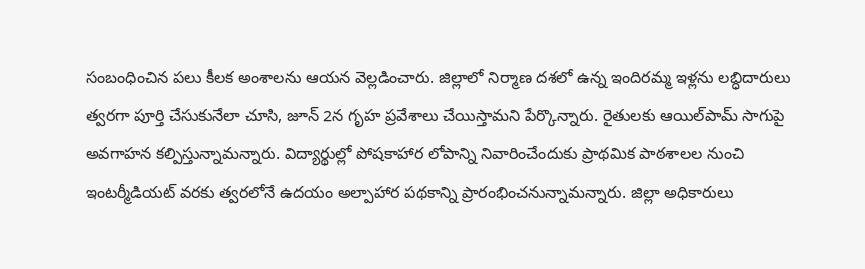సంబంధించిన పలు కీలక అంశాలను ఆయన వెల్లడించారు. జిల్లాలో నిర్మాణ దశలో ఉన్న ఇందిరమ్మ ఇళ్లను లబ్ధిదారులు త్వరగా పూర్తి చేసుకునేలా చూసి, జూన్‌ 2న గృహ ప్రవేశాలు చేయిస్తామని పేర్కొన్నారు. రైతులకు ఆయిల్‌పామ్‌ సాగుపై అవగాహన కల్పిస్తున్నామన్నారు. విద్యార్థుల్లో పోషకాహార లోపాన్ని నివారించేందుకు ప్రాథమిక పాఠశాలల నుంచి ఇంటర్మీడియట్‌ వరకు త్వరలోనే ఉదయం అల్పాహార పథకాన్ని ప్రారంభించనున్నామన్నారు. జిల్లా అధికారులు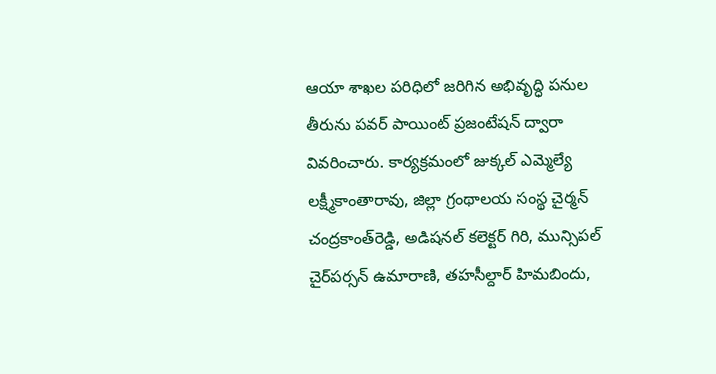ఆయా శాఖల పరిధిలో జరిగిన అభివృద్ధి పనుల తీరును పవర్‌ పాయింట్‌ ప్రజంటేషన్‌ ద్వారా వివరించారు. కార్యక్రమంలో జుక్కల్‌ ఎమ్మెల్యే లక్ష్మీకాంతారావు, జిల్లా గ్రంథాలయ సంస్థ చైర్మన్‌ చంద్రకాంత్‌రెడ్డి, అడిషనల్‌ కలెక్టర్‌ గిరి, మున్సిపల్‌ చైర్‌పర్సన్‌ ఉమారాణి, తహసీల్దార్‌ హిమబిందు,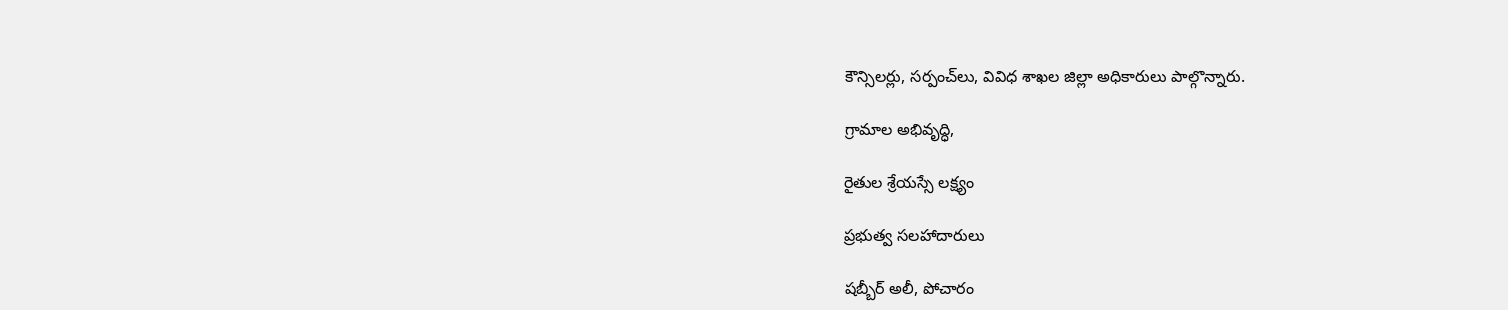కౌన్సిలర్లు, సర్పంచ్‌లు, వివిధ శాఖల జిల్లా అధికారులు పాల్గొన్నారు.

గ్రామాల అభివృద్ధి,

రైతుల శ్రేయస్సే లక్ష్యం

ప్రభుత్వ సలహాదారులు

షబ్బీర్‌ అలీ, పోచారం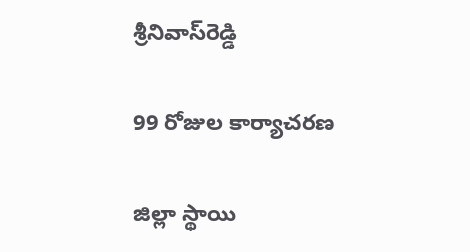శ్రీనివాస్‌రెడ్డి

99 రోజుల కార్యాచరణ

జిల్లా స్థాయి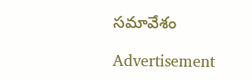సమావేశం

Advertisement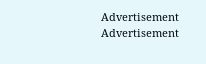Advertisement
Advertisement